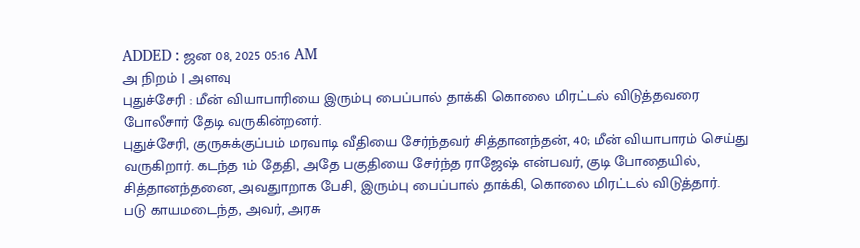ADDED : ஜன 08, 2025 05:16 AM
அ நிறம் | அளவு
புதுச்சேரி : மீன் வியாபாரியை இரும்பு பைப்பால் தாக்கி கொலை மிரட்டல் விடுத்தவரை போலீசார் தேடி வருகின்றனர்.
புதுச்சேரி, குருசுக்குப்பம் மரவாடி வீதியை சேர்ந்தவர் சித்தானந்தன், 40; மீன் வியாபாரம் செய்து வருகிறார். கடந்த 1ம் தேதி, அதே பகுதியை சேர்ந்த ராஜேஷ் என்பவர், குடி போதையில், சித்தானந்தனை, அவதுாறாக பேசி, இரும்பு பைப்பால் தாக்கி, கொலை மிரட்டல் விடுத்தார்.
படு காயமடைந்த, அவர், அரசு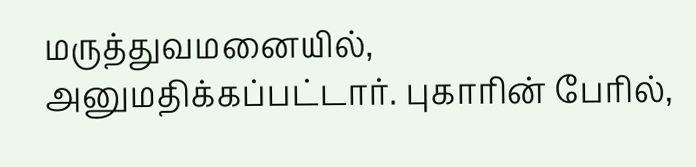மருத்துவமனையில், அனுமதிக்கப்பட்டார். புகாரின் பேரில்,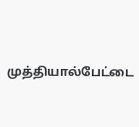முத்தியால்பேட்டை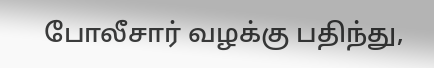போலீசார் வழக்கு பதிந்து,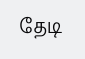தேடி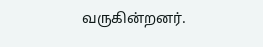வருகின்றனர்.